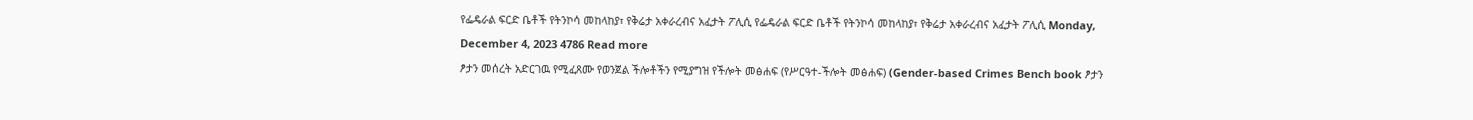የፌዴራል ፍርድ ቤቶች የትንኮሳ መከላከያ፣ የቅሬታ አቀራረብና አፈታት ፖሊሲ የፌዴራል ፍርድ ቤቶች የትንኮሳ መከላከያ፣ የቅሬታ አቀራረብና አፈታት ፖሊሲ Monday, December 4, 2023 4786 Read more
ፆታን መሰረት አድርገዉ የሚፈጸሙ የወንጀል ችሎቶችን የሚያግዝ የችሎት መፅሐፍ (የሥርዓተ-ችሎት መፅሐፍ) (Gender-based Crimes Bench book ፆታን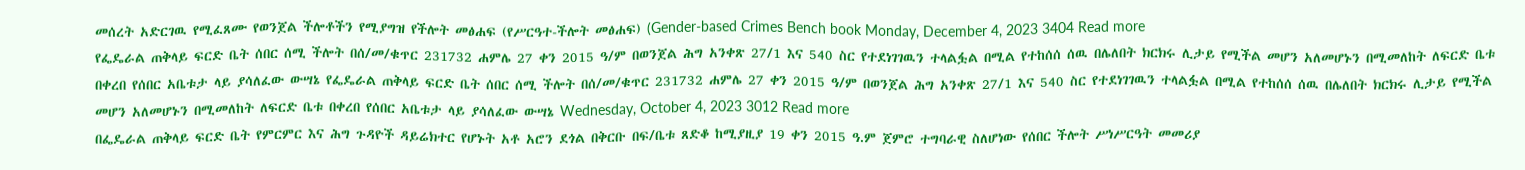መሰረት አድርገዉ የሚፈጸሙ የወንጀል ችሎቶችን የሚያግዝ የችሎት መፅሐፍ (የሥርዓተ-ችሎት መፅሐፍ) (Gender-based Crimes Bench book Monday, December 4, 2023 3404 Read more
የፌዴራል ጠቅላይ ፍርድ ቤት ሰበር ሰሚ ችሎት በሰ/መ/ቁጥር 231732 ሐምሌ 27 ቀን 2015 ዓ/ም በወንጀል ሕግ አንቀጽ 27/1 እና 540 ስር የተደነገገዉን ተላልፏል በሚል የተከሰሰ ሰዉ በሌለበት ክርክሩ ሊታይ የሚችል መሆን አለመሆኑን በሚመለከት ለፍርድ ቤቱ በቀረበ የሰበር አቤቱታ ላይ ያሳለፈው ውሣኔ የፌዴራል ጠቅላይ ፍርድ ቤት ሰበር ሰሚ ችሎት በሰ/መ/ቁጥር 231732 ሐምሌ 27 ቀን 2015 ዓ/ም በወንጀል ሕግ አንቀጽ 27/1 እና 540 ስር የተደነገገዉን ተላልፏል በሚል የተከሰሰ ሰዉ በሌለበት ክርክሩ ሊታይ የሚችል መሆን አለመሆኑን በሚመለከት ለፍርድ ቤቱ በቀረበ የሰበር አቤቱታ ላይ ያሳለፈው ውሣኔ Wednesday, October 4, 2023 3012 Read more
በፌዴራል ጠቅላይ ፍርድ ቤት የምርምር እና ሕግ ጉዳዮች ዳይሬክተር የሆኑት አቶ አሮን ደጎል በቅርቡ በፍ/ቤቱ ጸድቆ ከሚያዚያ 19 ቀን 2015 ዓ.ም ጀምሮ ተግባራዊ ስለሆነው የሰበር ችሎት ሥነሥርዓት መመሪያ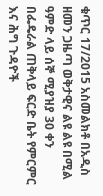ቁጥር 17/2015 አስመልክቶ በአዲስ ዘመን ጋዜጣ ወቅታዊና ልዩ ልዩ በሚል ዓምድ ላይ ሰኞ ሚያዝያ 30 ቀን በፌዴራል ጠቅላይ ፍርድ ቤት የምርምር እና ሕግ ጉዳዮች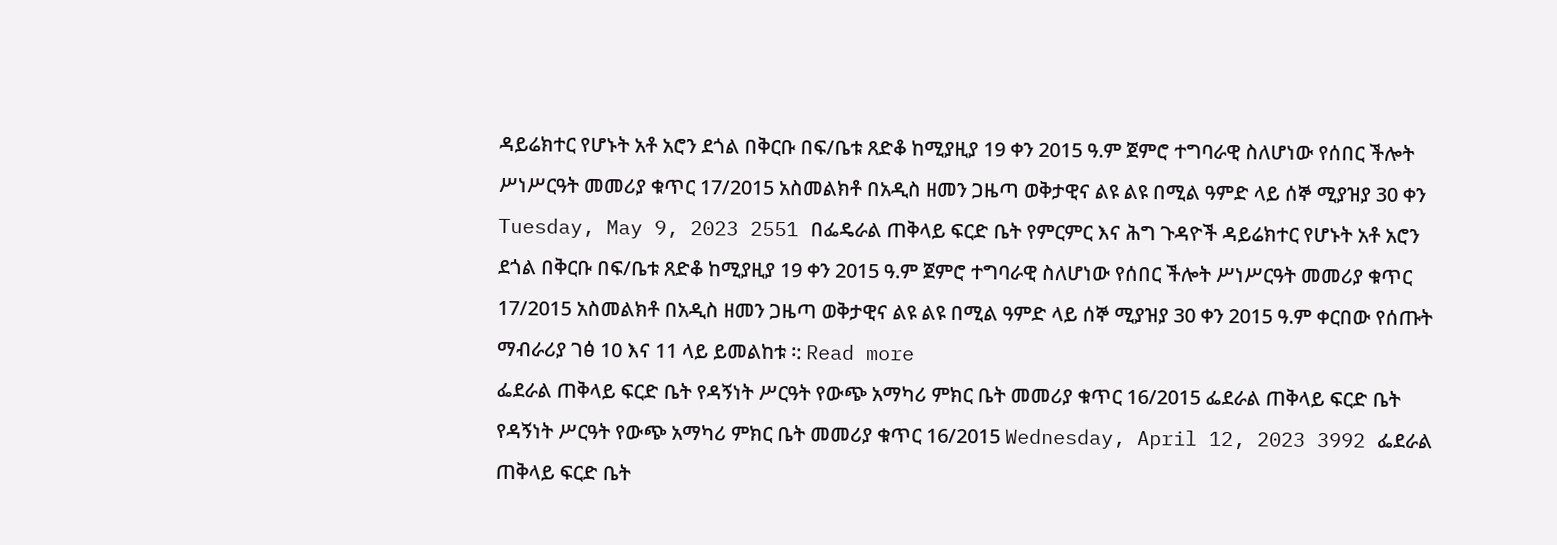ዳይሬክተር የሆኑት አቶ አሮን ደጎል በቅርቡ በፍ/ቤቱ ጸድቆ ከሚያዚያ 19 ቀን 2015 ዓ.ም ጀምሮ ተግባራዊ ስለሆነው የሰበር ችሎት ሥነሥርዓት መመሪያ ቁጥር 17/2015 አስመልክቶ በአዲስ ዘመን ጋዜጣ ወቅታዊና ልዩ ልዩ በሚል ዓምድ ላይ ሰኞ ሚያዝያ 30 ቀን Tuesday, May 9, 2023 2551 በፌዴራል ጠቅላይ ፍርድ ቤት የምርምር እና ሕግ ጉዳዮች ዳይሬክተር የሆኑት አቶ አሮን ደጎል በቅርቡ በፍ/ቤቱ ጸድቆ ከሚያዚያ 19 ቀን 2015 ዓ.ም ጀምሮ ተግባራዊ ስለሆነው የሰበር ችሎት ሥነሥርዓት መመሪያ ቁጥር 17/2015 አስመልክቶ በአዲስ ዘመን ጋዜጣ ወቅታዊና ልዩ ልዩ በሚል ዓምድ ላይ ሰኞ ሚያዝያ 30 ቀን 2015 ዓ.ም ቀርበው የሰጡት ማብራሪያ ገፅ 10 እና 11 ላይ ይመልከቱ ፡: Read more
ፌደራል ጠቅላይ ፍርድ ቤት የዳኝነት ሥርዓት የውጭ አማካሪ ምክር ቤት መመሪያ ቁጥር 16/2015 ፌደራል ጠቅላይ ፍርድ ቤት የዳኝነት ሥርዓት የውጭ አማካሪ ምክር ቤት መመሪያ ቁጥር 16/2015 Wednesday, April 12, 2023 3992 ፌደራል ጠቅላይ ፍርድ ቤት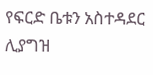የፍርድ ቤቱን አስተዳደር ሊያግዝ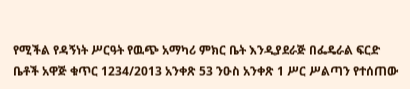የሚችል የዳኝነት ሥርዓት የዉጭ አማካሪ ምክር ቤት እንዲያደራጅ በፌዴራል ፍርድ ቤቶች አዋጅ ቁጥር 1234/2013 አንቀጽ 53 ንዑስ አንቀጽ 1 ሥር ሥልጣን የተሰጠው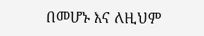በመሆኑ እና ለዚህም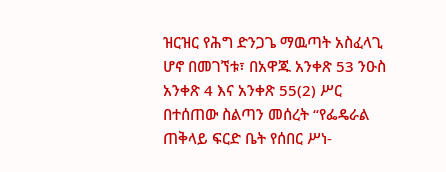ዝርዝር የሕግ ድንጋጌ ማዉጣት አስፈላጊ ሆኖ በመገኘቱ፣ በአዋጁ አንቀጽ 53 ንዑስ አንቀጽ 4 እና አንቀጽ 55(2) ሥር በተሰጠው ስልጣን መሰረት “የፌዴራል ጠቅላይ ፍርድ ቤት የሰበር ሥነ-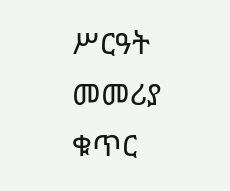ሥርዓት መመሪያ ቁጥር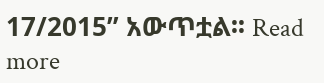17/2015” አውጥቷል፡፡ Read more